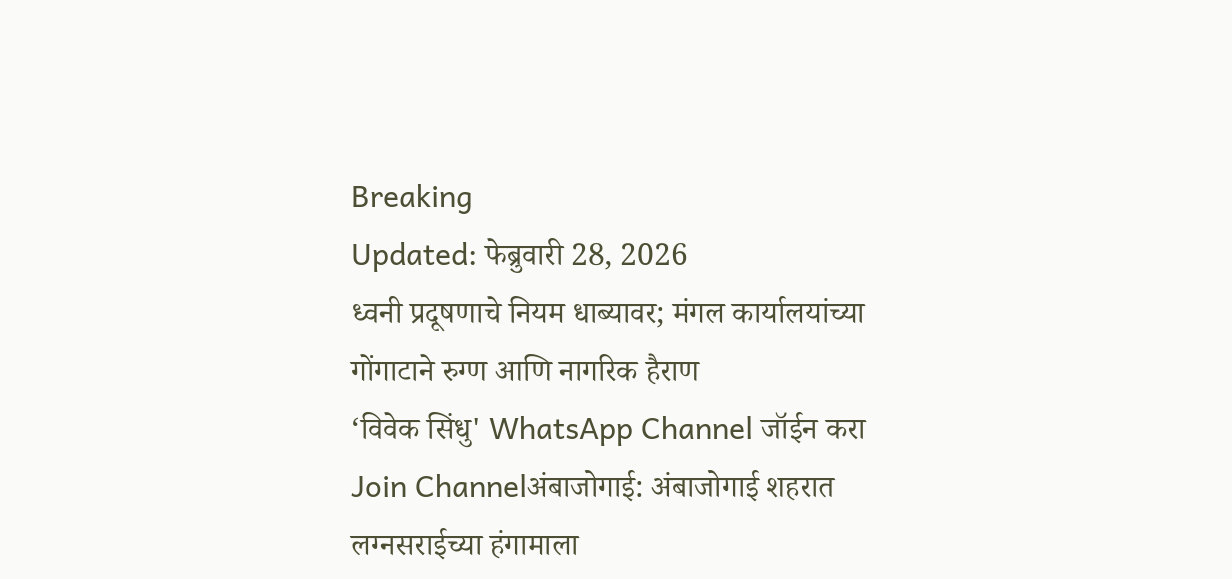Breaking
Updated: फेब्रुवारी 28, 2026
ध्वनी प्रदूषणाचे नियम धाब्यावर; मंगल कार्यालयांच्या गोंगाटाने रुग्ण आणि नागरिक हैराण
‘विवेक सिंधु' WhatsApp Channel जॉईन करा
Join Channelअंबाजोगाई: अंबाजोगाई शहरात लग्नसराईच्या हंगामाला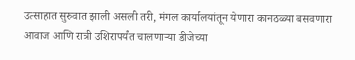उत्साहात सुरुवात झाली असली तरी, मंगल कार्यालयांतून येणारा कानठळ्या बसवणारा आवाज आणि रात्री उशिरापर्यंत चालणाऱ्या डीजेच्या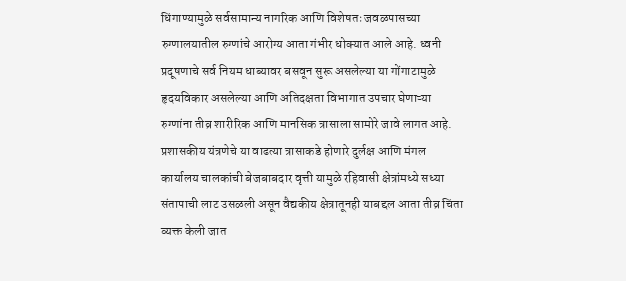धिंगाण्यामुळे सर्वसामान्य नागरिक आणि विशेषतः जवळपासच्या रुग्णालयातील रुग्णांचे आरोग्य आता गंभीर धोक्यात आले आहे. ध्वनी प्रदूषणाचे सर्व नियम धाब्यावर बसवून सुरू असलेल्या या गोंगाटामुळे हृदयविकार असलेल्या आणि अतिदक्षता विभागात उपचार घेणाऱ्या रुग्णांना तीव्र शारीरिक आणि मानसिक त्रासाला सामोरे जावे लागत आहे. प्रशासकीय यंत्रणेचे या वाढत्या त्रासाकडे होणारे दुर्लक्ष आणि मंगल कार्यालय चालकांची बेजबाबदार वृत्ती यामुळे रहिवासी क्षेत्रांमध्ये सध्या संतापाची लाट उसळली असून वैद्यकीय क्षेत्रातूनही याबद्दल आता तीव्र चिंता व्यक्त केली जात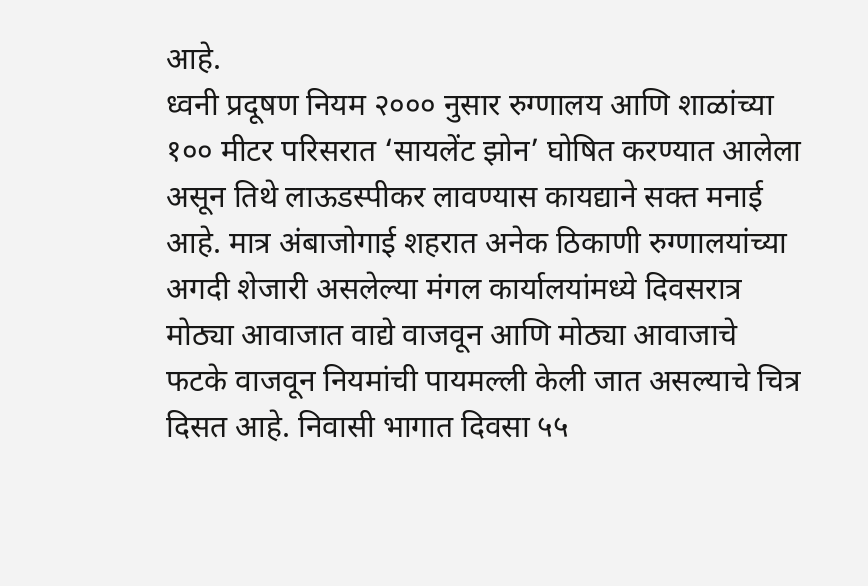आहे.
ध्वनी प्रदूषण नियम २००० नुसार रुग्णालय आणि शाळांच्या १०० मीटर परिसरात ‘सायलेंट झोन’ घोषित करण्यात आलेला असून तिथे लाऊडस्पीकर लावण्यास कायद्याने सक्त मनाई आहे. मात्र अंबाजोगाई शहरात अनेक ठिकाणी रुग्णालयांच्या अगदी शेजारी असलेल्या मंगल कार्यालयांमध्ये दिवसरात्र मोठ्या आवाजात वाद्ये वाजवून आणि मोठ्या आवाजाचे फटके वाजवून नियमांची पायमल्ली केली जात असल्याचे चित्र दिसत आहे. निवासी भागात दिवसा ५५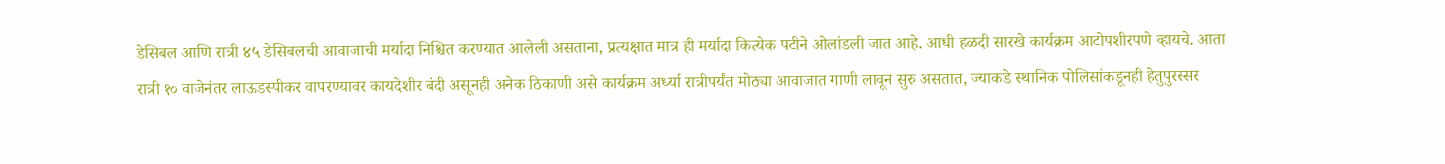डेसिबल आणि रात्री ४५ डेसिबलची आवाजाची मर्यादा निश्चित करण्यात आलेली असताना, प्रत्यक्षात मात्र ही मर्यादा कित्येक पटीने ओलांडली जात आहे. आधी हळदी सारखे कार्यक्रम आटोपशीरपणे व्हायचे. आता रात्री १० वाजेनंतर लाऊडस्पीकर वापरण्यावर कायदेशीर बंदी असूनही अनेक ठिकाणी असे कार्यक्रम अर्ध्या रात्रीपर्यंत मोठ्या आवाजात गाणी लावून सुरु असतात, ज्याकडे स्थानिक पोलिसांकडूनही हेतुपुरस्सर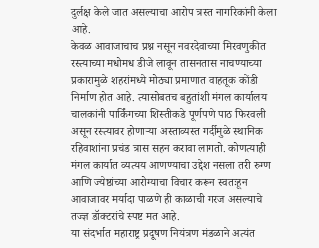दुर्लक्ष केले जात असल्याचा आरोप त्रस्त नागरिकांनी केला आहे.
केवळ आवाजाचाच प्रश्न नसून नवरदेवाच्या मिरवणुकीत रस्त्याच्या मधोमध डीजे लावून तासनतास नाचण्याच्या प्रकारामुळे शहरांमध्ये मोठ्या प्रमाणात वाहतूक कोंडी निर्माण होत आहे. त्यासोबतच बहुतांशी मंगल कार्यालय चालकांनी पार्किंगच्या शिस्तीकडे पूर्णपणे पाठ फिरवली असून रस्त्यावर होणाऱ्या अस्ताव्यस्त गर्दीमुळे स्थानिक रहिवाशांना प्रचंड त्रास सहन करावा लागतो. कोणत्याही मंगल कार्यात व्यत्यय आणण्याचा उद्देश नसला तरी रुग्ण आणि ज्येष्ठांच्या आरोग्याचा विचार करून स्वतःहून आवाजावर मर्यादा पाळणे ही काळाची गरज असल्याचे तज्ज्ञ डॉक्टरांचे स्पष्ट मत आहे.
या संदर्भात महाराष्ट्र प्रदूषण नियंत्रण मंडळाने अत्यंत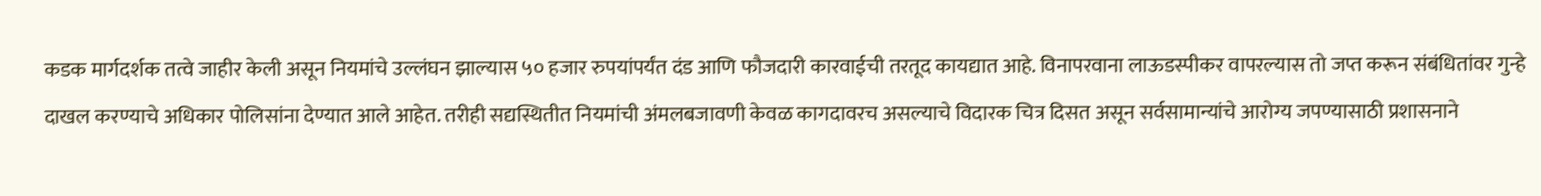कडक मार्गदर्शक तत्वे जाहीर केली असून नियमांचे उल्लंघन झाल्यास ५० हजार रुपयांपर्यंत दंड आणि फौजदारी कारवाईची तरतूद कायद्यात आहे. विनापरवाना लाऊडस्पीकर वापरल्यास तो जप्त करून संबंधितांवर गुन्हे दाखल करण्याचे अधिकार पोलिसांना देण्यात आले आहेत. तरीही सद्यस्थितीत नियमांची अंमलबजावणी केवळ कागदावरच असल्याचे विदारक चित्र दिसत असून सर्वसामान्यांचे आरोग्य जपण्यासाठी प्रशासनाने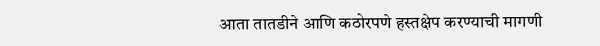आता तातडीने आणि कठोरपणे हस्तक्षेप करण्याची मागणी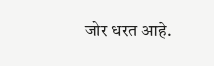जोर धरत आहे.